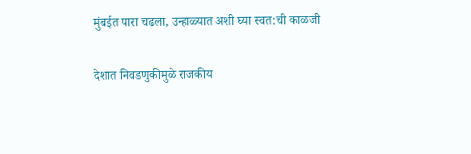मुंबईत पारा चढला, उन्हाळ्यात अशी घ्या स्वत:ची काळजी

देशात निवडणुकीमुळे राजकीय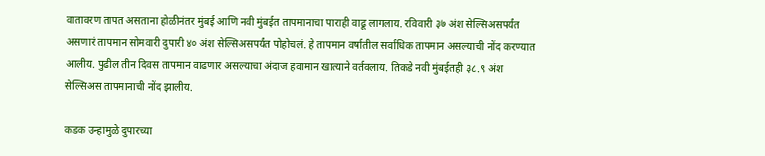वातावरण तापत असताना होळीनंतर मुंबई आणि नवी मुंबईत तापमानाचा पाराही वाढू लागलाय. रविवारी ३७ अंश सेल्सिअसपर्यंत असणारं तापमान सोमवारी दुपारी ४० अंश सेल्सिअसपर्यंत पोहोचलं. हे तापमान वर्षातील सर्वाधिक तापमान असल्याची नोंद करण्यात आलीय. पुढील तीन दिवस तापमान वाढणार असल्याचा अंदाज हवामान खात्याने वर्तवलाय. तिकडे नवी मुंबईतही ३८.९ अंश सेल्सिअस तापमानाची नोंद झालीय.

कडक उन्हामुळे दुपारच्या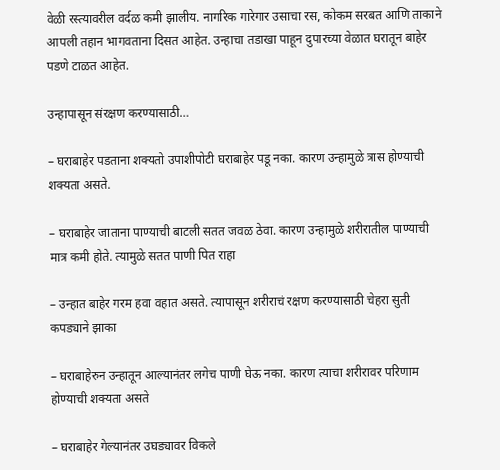वेळी रस्त्यावरील वर्दळ कमी झालीय. नागरिक गारेगार उसाचा रस, कोकम सरबत आणि ताकाने आपली तहान भागवताना दिसत आहेत. उन्हाचा तडाखा पाहून दुपारच्या वेळात घरातून बाहेर पडणे टाळत आहेत.

उन्हापासून संरक्षण करण्यासाठी…

– घराबाहेर पडताना शक्यतो उपाशीपोटी घराबाहेर पडू नका. कारण उन्हामुळे त्रास होण्याची शक्यता असते.

– घराबाहेर जाताना पाण्याची बाटली सतत जवळ ठेवा. कारण उन्हामुळे शरीरातील पाण्याची मात्र कमी होते. त्यामुळे सतत पाणी पित राहा

– उन्हात बाहेर गरम हवा वहात असते. त्यापासून शरीराचं रक्षण करण्यासाठी चेहरा सुती कपड्याने झाका

– घराबाहेरुन उन्हातून आल्यानंतर लगेच पाणी घेऊ नका. कारण त्याचा शरीरावर परिणाम होण्याची शक्यता असते

– घराबाहेर गेल्यानंतर उघड्यावर विकले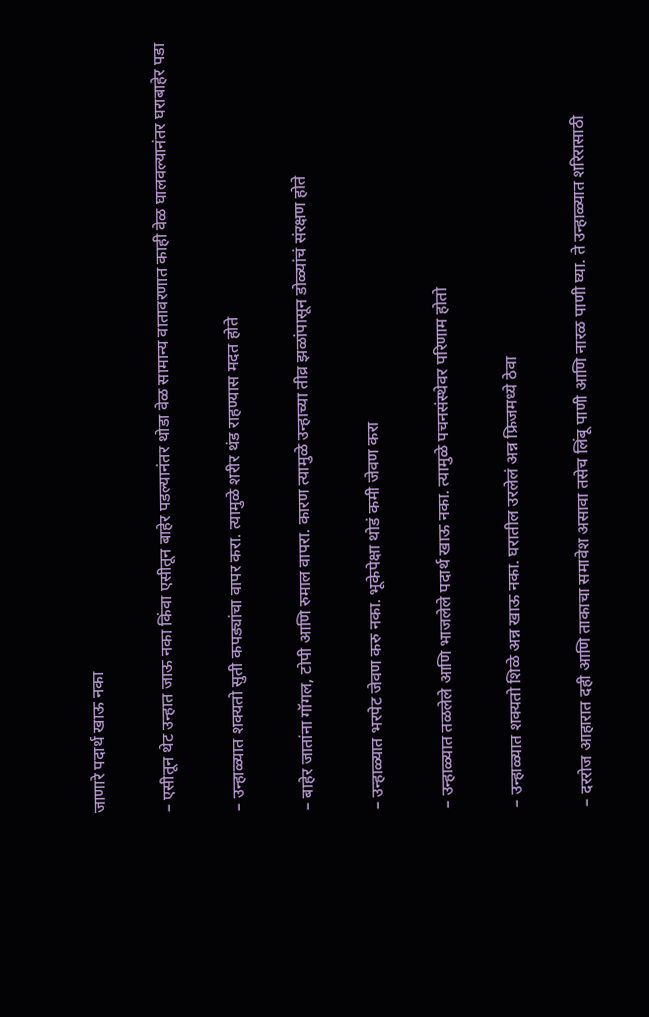जाणारे पदार्थ खाऊ नका

– एसीतून थेट उन्हात जाऊ नका किंवा एसीतून बाहेर पडल्यानंतर थोडा वेळ सामान्य वातावरणात काही वेळ घालवल्यानंतर घराबाहेर पडा

– उन्हाळ्यात शक्यतो सुती कपड्यांचा वापर करा. त्यामुळे शरीर थंड राहण्यास मदत होते

– बाहेर जातांना गॉगल, टोपी आणि रुमाल वापरा. कारण त्यामुळे उन्हाच्या तीव्र झळांपासून डोळ्यांचं संरक्षण होते

– उन्हाळ्यात भरपेट जेवण करु नका. भूकेपेक्षा थोडं कमी जेवण करा

– उन्हाळ्यात तळलेले आणि भाजलेले पदार्थ खाऊ नका. त्यामुळे पचनसंस्थेवर परिणाम होतो

– उन्हाळ्यात शक्यतो शिळे अन्न खाऊ नका. घरातील उरलेलं अन्न फ्रिजमध्ये ठेवा

– दररोज आहारात दही आणि ताकाचा समावेश असावा तसेच लिंबू पाणी आणि नारळ पाणी घ्या. ते उन्हाळ्यात शरिरासाठी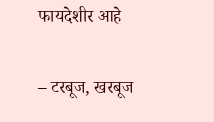फायदेशीर आहे

– टरबूज, खरबूज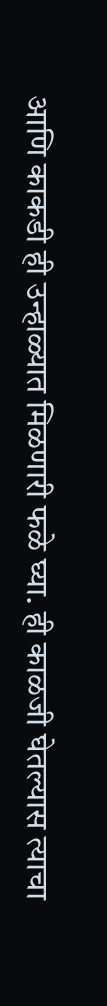आणि काकडी ही उन्हाळ्यात मिळणारी फळे घ्या. ही काळजी घेतल्यास त्याचा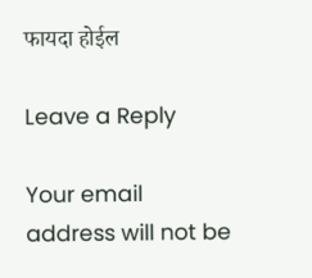फायदा होईल

Leave a Reply

Your email address will not be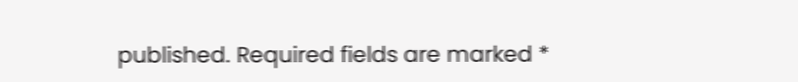published. Required fields are marked *